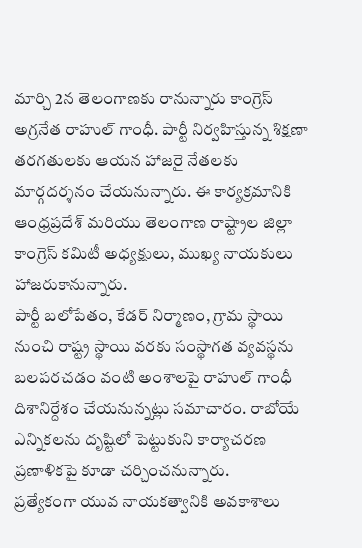మార్చి 2న తెలంగాణకు రానున్నారు కాంగ్రెస్ అగ్రనేత రాహుల్ గాంధీ. పార్టీ నిర్వహిస్తున్న శిక్షణా తరగతులకు ఆయన హాజరై నేతలకు మార్గదర్శనం చేయనున్నారు. ఈ కార్యక్రమానికి ఆంధ్రప్రదేశ్ మరియు తెలంగాణ రాష్ట్రాల జిల్లా కాంగ్రెస్ కమిటీ అధ్యక్షులు, ముఖ్య నాయకులు హాజరుకానున్నారు.
పార్టీ బలోపేతం, కేడర్ నిర్మాణం, గ్రామ స్థాయి నుంచి రాష్ట్ర స్థాయి వరకు సంస్థాగత వ్యవస్థను బలపరచడం వంటి అంశాలపై రాహుల్ గాంధీ దిశానిర్దేశం చేయనున్నట్లు సమాచారం. రాబోయే ఎన్నికలను దృష్టిలో పెట్టుకుని కార్యాచరణ ప్రణాళికపై కూడా చర్చించనున్నారు.
ప్రత్యేకంగా యువ నాయకత్వానికి అవకాశాలు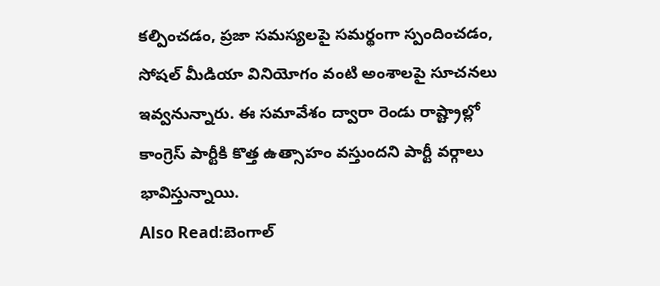కల్పించడం, ప్రజా సమస్యలపై సమర్థంగా స్పందించడం, సోషల్ మీడియా వినియోగం వంటి అంశాలపై సూచనలు ఇవ్వనున్నారు. ఈ సమావేశం ద్వారా రెండు రాష్ట్రాల్లో కాంగ్రెస్ పార్టీకి కొత్త ఉత్సాహం వస్తుందని పార్టీ వర్గాలు భావిస్తున్నాయి.
Also Read:బెంగాల్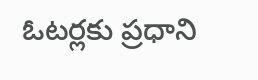ఓటర్లకు ప్రధాని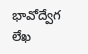భావోద్వేగ లేఖ